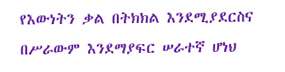የእውነትን ቃል በትክክል እንደሚያደርስና በሥራውም እንደማያፍር ሠራተኛ ሆነህ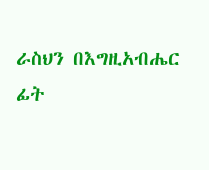ራስህን በእግዚአብሔር ፊት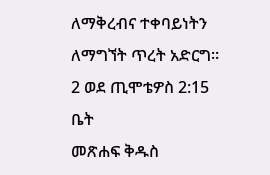ለማቅረብና ተቀባይነትን ለማግኘት ጥረት አድርግ።
2 ወደ ጢሞቴዎስ 2:15
ቤት
መጽሐፍ ቅዱስ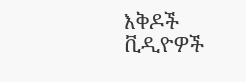እቅዶች
ቪዲዮዎች